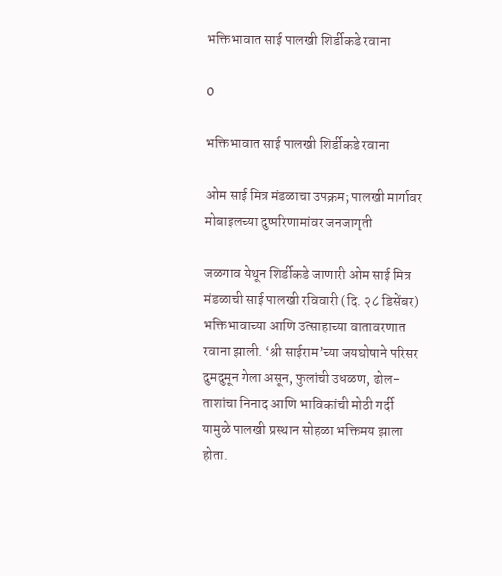भक्तिभावात साई पालखी शिर्डीकडे रवाना

0

भक्तिभावात साई पालखी शिर्डीकडे रवाना

ओम साई मित्र मंडळाचा उपक्रम; पालखी मार्गावर मोबाइलच्या दुष्परिणामांवर जनजागृती

जळगाव येथून शिर्डीकडे जाणारी ओम साई मित्र मंडळाची साई पालखी रविवारी (दि. २८ डिसेंबर) भक्तिभावाच्या आणि उत्साहाच्या वातावरणात रवाना झाली. ‘श्री साईराम’च्या जयघोषाने परिसर दुमदुमून गेला असून, फुलांची उधळण, ढोल-ताशांचा निनाद आणि भाविकांची मोठी गर्दी यामुळे पालखी प्रस्थान सोहळा भक्तिमय झाला होता.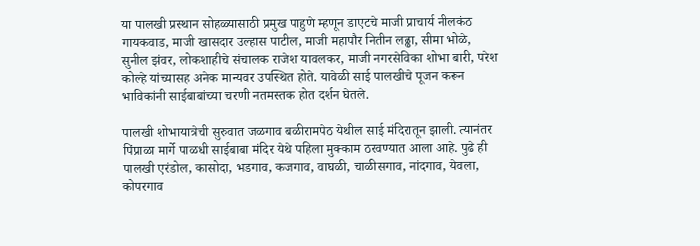या पालखी प्रस्थान सोहळ्यासाठी प्रमुख पाहुणे म्हणून डाएटचे माजी प्राचार्य नीलकंठ गायकवाड, माजी खासदार उल्हास पाटील, माजी महापौर नितीन लढ्ढा, सीमा भोळे, सुनील झंवर, लोकशाहीचे संचालक राजेश यावलकर, माजी नगरसेविका शोभा बारी, परेश कोल्हे यांच्यासह अनेक मान्यवर उपस्थित होते. यावेळी साई पालखीचे पूजन करून भाविकांनी साईबाबांच्या चरणी नतमस्तक होत दर्शन घेतले.

पालखी शोभायात्रेची सुरुवात जळगाव बळीरामपेठ येथील साई मंदिरातून झाली. त्यानंतर पिंप्राळा मार्गे पाळधी साईबाबा मंदिर येथे पहिला मुक्काम ठरवण्यात आला आहे. पुढे ही पालखी एरंडोल, कासोदा, भडगाव, कजगाव, वाघळी, चाळीसगाव, नांदगाव, येवला, कोपरगाव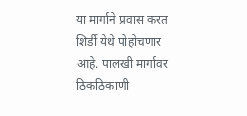या मार्गाने प्रवास करत शिर्डी येथे पोहोचणार आहे. पालखी मार्गावर ठिकठिकाणी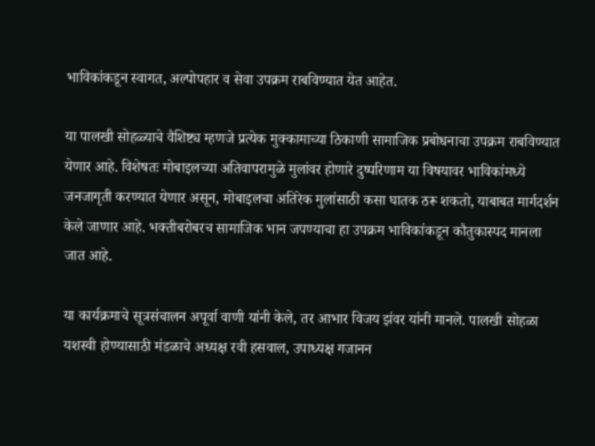भाविकांकडून स्वागत, अल्पोपहार व सेवा उपक्रम राबविण्यात येत आहेत.

या पालखी सोहळ्याचे वैशिष्ट्य म्हणजे प्रत्येक मुक्कामाच्या ठिकाणी सामाजिक प्रबोधनाचा उपक्रम राबविण्यात येणार आहे. विशेषतः मोबाइलच्या अतिवापरामुळे मुलांवर होणारे दुष्परिणाम या विषयावर भाविकांमध्ये जनजागृती करण्यात येणार असून, मोबाइलचा अतिरेक मुलांसाठी कसा घातक ठरू शकतो, याबाबत मार्गदर्शन केले जाणार आहे. भक्तीबरोबरच सामाजिक भान जपण्याचा हा उपक्रम भाविकांकडून कौतुकास्पद मानला जात आहे.

या कार्यक्रमाचे सूत्रसंचालन अपूर्वा वाणी यांनी केले, तर आभार विजय झंवर यांनी मानले. पालखी सोहळा यशस्वी होण्यासाठी मंडळाचे अध्यक्ष रवी हसवाल, उपाध्यक्ष गजानन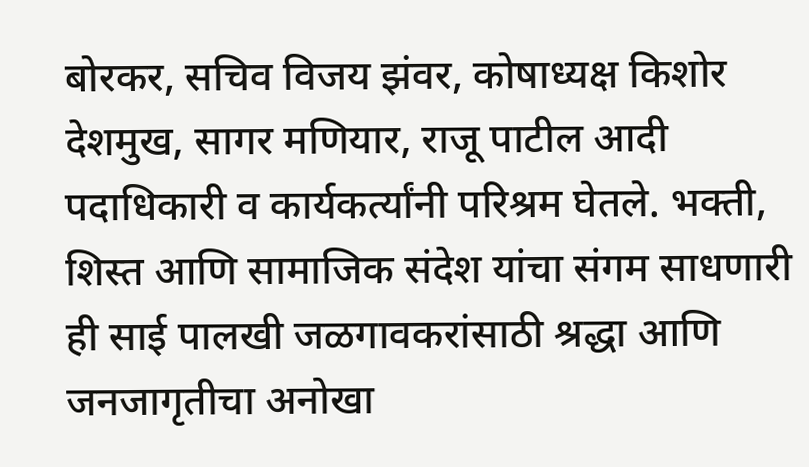बोरकर, सचिव विजय झंवर, कोषाध्यक्ष किशोर देशमुख, सागर मणियार, राजू पाटील आदी पदाधिकारी व कार्यकर्त्यांनी परिश्रम घेतले. भक्ती, शिस्त आणि सामाजिक संदेश यांचा संगम साधणारी ही साई पालखी जळगावकरांसाठी श्रद्धा आणि जनजागृतीचा अनोखा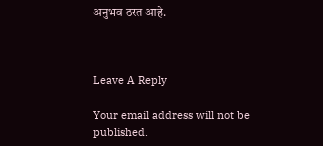अनुभव ठरत आहे.



Leave A Reply

Your email address will not be published.